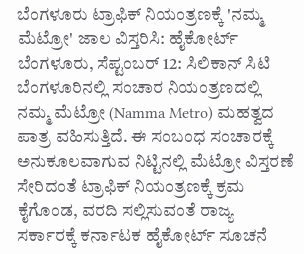ಬೆಂಗಳೂರು ಟ್ರಾಫಿಕ್ ನಿಯಂತ್ರಣಕ್ಕೆ 'ನಮ್ಮ ಮೆಟ್ರೋ' ಜಾಲ ವಿಸ್ತರಿಸಿ: ಹೈಕೋರ್ಟ್
ಬೆಂಗಳೂರು, ಸೆಪ್ಟಂಬರ್ 12: ಸಿಲಿಕಾನ್ ಸಿಟಿ ಬೆಂಗಳೂರಿನಲ್ಲಿ ಸಂಚಾರ ನಿಯಂತ್ರಣದಲ್ಲಿ ನಮ್ಮ ಮೆಟ್ರೋ (Namma Metro) ಮಹತ್ವದ ಪಾತ್ರ ವಹಿಸುತ್ತಿದೆ. ಈ ಸಂಬಂಧ ಸಂಚಾರಕ್ಕೆ ಅನುಕೂಲವಾಗುವ ನಿಟ್ಟಿನಲ್ಲಿ ಮೆಟ್ರೋ ವಿಸ್ತರಣೆ ಸೇರಿದಂತೆ ಟ್ರಾಫಿಕ್ ನಿಯಂತ್ರಣಕ್ಕೆ ಕ್ರಮ ಕೈಗೊಂಡ, ವರದಿ ಸಲ್ಲಿಸುವಂತೆ ರಾಜ್ಯ ಸರ್ಕಾರಕ್ಕೆ ಕರ್ನಾಟಕ ಹೈಕೋರ್ಟ್ ಸೂಚನೆ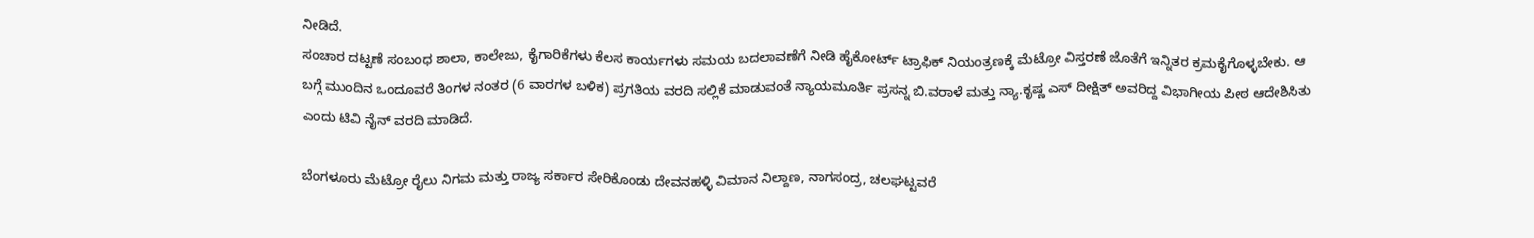ನೀಡಿದೆ.
ಸಂಚಾರ ದಟ್ಟಣೆ ಸಂಬಂಧ ಶಾಲಾ, ಕಾಲೇಜು, ಕೈಗಾರಿಕೆಗಳು ಕೆಲಸ ಕಾರ್ಯಗಳು ಸಮಯ ಬದಲಾವಣೆಗೆ ನೀಡಿ ಹೈಕೋರ್ಟ್ ಟ್ರಾಫಿಕ್ ನಿಯಂತ್ರಣಕ್ಕೆ ಮೆಟ್ರೋ ವಿಸ್ತರಣೆ ಜೊತೆಗೆ ಇನ್ನಿತರ ಕ್ರಮಕೈಗೊಳ್ಳಬೇಕು. ಆ ಬಗ್ಗೆ ಮುಂದಿನ ಒಂದೂವರೆ ತಿಂಗಳ ನಂತರ (6 ವಾರಗಳ ಬಳಿಕ) ಪ್ರಗತಿಯ ವರದಿ ಸಲ್ಲಿಕೆ ಮಾಡುವಂತೆ ನ್ಯಾಯಮೂರ್ತಿ ಪ್ರಸನ್ನ ಬಿ.ವರಾಳೆ ಮತ್ತು ನ್ಯಾ.ಕೃಷ್ಣ ಎಸ್ ದೀಕ್ಷಿತ್ ಅವರಿದ್ದ ವಿಭಾಗೀಯ ಪೀಠ ಆದೇಶಿಸಿತು ಎಂದು ಟಿವಿ ನೈನ್ ವರದಿ ಮಾಡಿದೆ.

ಬೆಂಗಳೂರು ಮೆಟ್ರೋ ರೈಲು ನಿಗಮ ಮತ್ತು ರಾಜ್ಯ ಸರ್ಕಾರ ಸೇರಿಕೊಂಡು ದೇವನಹಳ್ಳಿ ವಿಮಾನ ನಿಲ್ದಾಣ, ನಾಗಸಂದ್ರ, ಚಲಘಟ್ಟವರೆ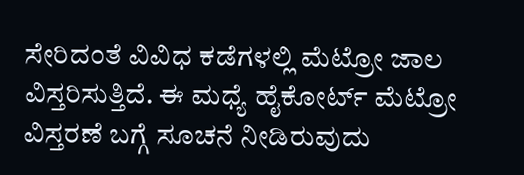ಸೇರಿದಂತೆ ವಿವಿಧ ಕಡೆಗಳಲ್ಲಿ ಮೆಟ್ರೋ ಜಾಲ ವಿಸ್ತರಿಸುತ್ತಿದೆ. ಈ ಮಧ್ಯೆ ಹೈಕೋರ್ಟ್ ಮೆಟ್ರೋ ವಿಸ್ತರಣೆ ಬಗ್ಗೆ ಸೂಚನೆ ನೀಡಿರುವುದು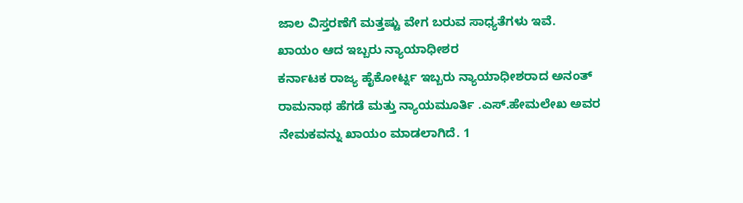ಜಾಲ ವಿಸ್ತರಣೆಗೆ ಮತ್ತಷ್ಟು ವೇಗ ಬರುವ ಸಾಧ್ಯತೆಗಳು ಇವೆ.
ಖಾಯಂ ಆದ ಇಬ್ಬರು ನ್ಯಾಯಾಧೀಶರ
ಕರ್ನಾಟಕ ರಾಜ್ಯ ಹೈಕೋರ್ಟ್ನ ಇಬ್ಬರು ನ್ಯಾಯಾಧೀಶರಾದ ಅನಂತ್ ರಾಮನಾಥ ಹೆಗಡೆ ಮತ್ತು ನ್ಯಾಯಮೂರ್ತಿ .ಎಸ್.ಹೇಮಲೇಖ ಅವರ ನೇಮಕವನ್ನು ಖಾಯಂ ಮಾಡಲಾಗಿದೆ. 1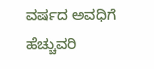ವರ್ಷದ ಅವಧಿಗೆ ಹೆಚ್ಚುವರಿ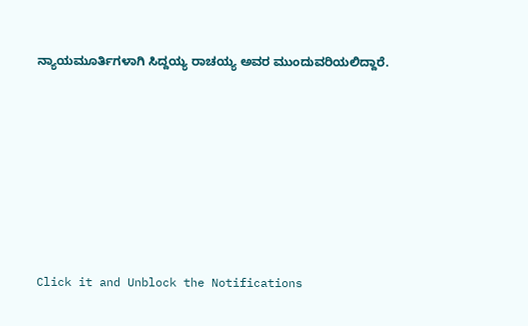ನ್ಯಾಯಮೂರ್ತಿಗಳಾಗಿ ಸಿದ್ದಯ್ಯ ರಾಚಯ್ಯ ಅವರ ಮುಂದುವರಿಯಲಿದ್ದಾರೆ.












Click it and Unblock the Notifications